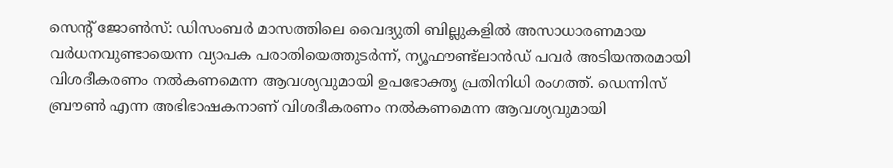സെന്റ് ജോൺസ്: ഡിസംബർ മാസത്തിലെ വൈദ്യുതി ബില്ലുകളിൽ അസാധാരണമായ വർധനവുണ്ടായെന്ന വ്യാപക പരാതിയെത്തുടർന്ന്, ന്യൂഫൗണ്ട്ലാൻഡ് പവർ അടിയന്തരമായി വിശദീകരണം നൽകണമെന്ന ആവശ്യവുമായി ഉപഭോക്തൃ പ്രതിനിധി രംഗത്ത്. ഡെന്നിസ് ബ്രൗൺ എന്ന അഭിഭാഷകനാണ് വിശദീകരണം നൽകണമെന്ന ആവശ്യവുമായി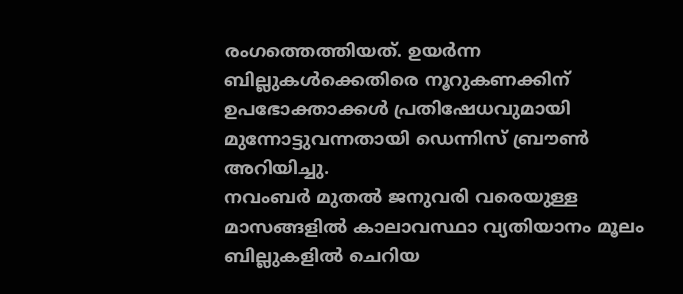രംഗത്തെത്തിയത്. ഉയർന്ന ബില്ലുകൾക്കെതിരെ നൂറുകണക്കിന് ഉപഭോക്താക്കൾ പ്രതിഷേധവുമായി മുന്നോട്ടുവന്നതായി ഡെന്നിസ് ബ്രൗൺ അറിയിച്ചു.
നവംബർ മുതൽ ജനുവരി വരെയുള്ള മാസങ്ങളിൽ കാലാവസ്ഥാ വ്യതിയാനം മൂലം ബില്ലുകളിൽ ചെറിയ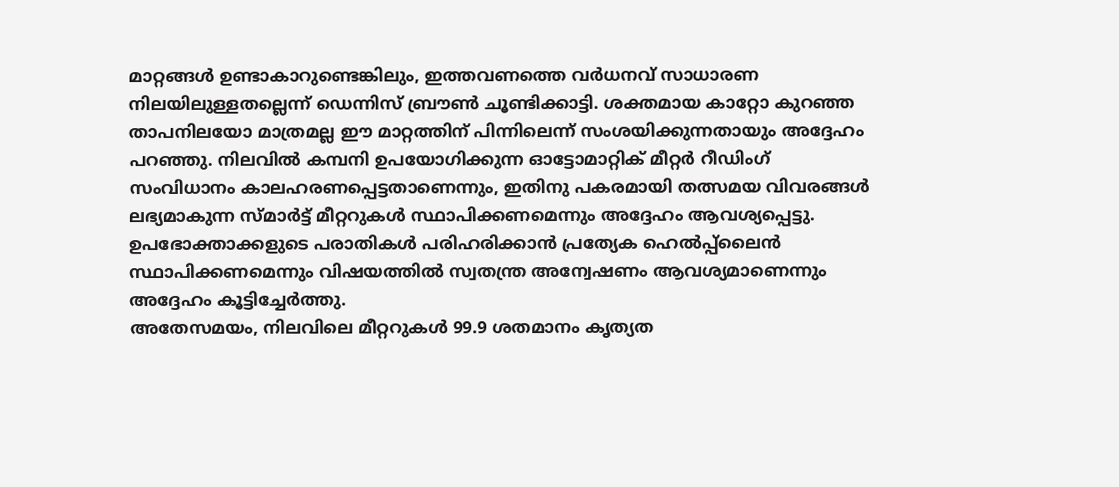മാറ്റങ്ങൾ ഉണ്ടാകാറുണ്ടെങ്കിലും, ഇത്തവണത്തെ വർധനവ് സാധാരണ നിലയിലുള്ളതല്ലെന്ന് ഡെന്നിസ് ബ്രൗൺ ചൂണ്ടിക്കാട്ടി. ശക്തമായ കാറ്റോ കുറഞ്ഞ താപനിലയോ മാത്രമല്ല ഈ മാറ്റത്തിന് പിന്നിലെന്ന് സംശയിക്കുന്നതായും അദ്ദേഹം പറഞ്ഞു. നിലവിൽ കമ്പനി ഉപയോഗിക്കുന്ന ഓട്ടോമാറ്റിക് മീറ്റർ റീഡിംഗ് സംവിധാനം കാലഹരണപ്പെട്ടതാണെന്നും, ഇതിനു പകരമായി തത്സമയ വിവരങ്ങൾ ലഭ്യമാകുന്ന സ്മാർട്ട് മീറ്ററുകൾ സ്ഥാപിക്കണമെന്നും അദ്ദേഹം ആവശ്യപ്പെട്ടു.
ഉപഭോക്താക്കളുടെ പരാതികൾ പരിഹരിക്കാൻ പ്രത്യേക ഹെൽപ്പ്ലൈൻ സ്ഥാപിക്കണമെന്നും വിഷയത്തിൽ സ്വതന്ത്ര അന്വേഷണം ആവശ്യമാണെന്നും അദ്ദേഹം കൂട്ടിച്ചേർത്തു.
അതേസമയം, നിലവിലെ മീറ്ററുകൾ 99.9 ശതമാനം കൃത്യത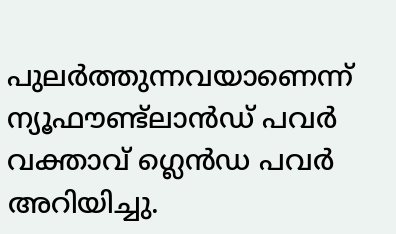പുലർത്തുന്നവയാണെന്ന് ന്യൂഫൗണ്ട്ലാൻഡ് പവർ വക്താവ് ഗ്ലെൻഡ പവർ അറിയിച്ചു.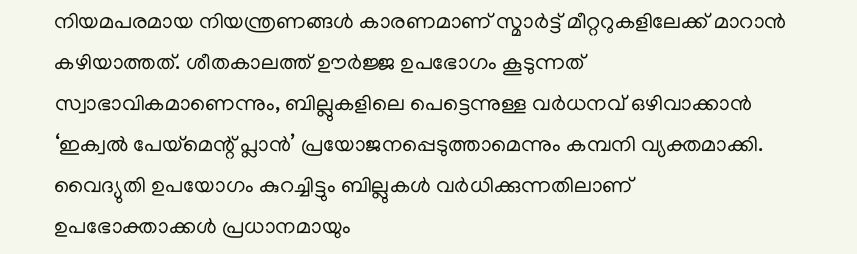നിയമപരമായ നിയന്ത്രണങ്ങൾ കാരണമാണ് സ്മാർട്ട് മീറ്ററുകളിലേക്ക് മാറാൻ കഴിയാത്തത്. ശീതകാലത്ത് ഊർജ്ജ ഉപഭോഗം കൂടുന്നത് സ്വാഭാവികമാണെന്നും, ബില്ലുകളിലെ പെട്ടെന്നുള്ള വർധനവ് ഒഴിവാക്കാൻ ‘ഇക്വൽ പേയ്മെന്റ് പ്ലാൻ’ പ്രയോജനപ്പെടുത്താമെന്നും കമ്പനി വ്യക്തമാക്കി.
വൈദ്യുതി ഉപയോഗം കുറച്ചിട്ടും ബില്ലുകൾ വർധിക്കുന്നതിലാണ് ഉപഭോക്താക്കൾ പ്രധാനമായും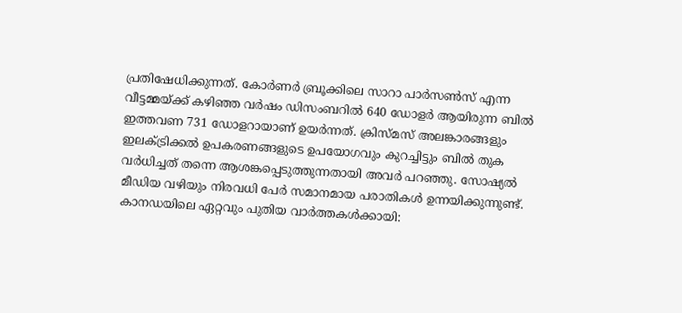പ്രതിഷേധിക്കുന്നത്. കോർണർ ബ്രൂക്കിലെ സാറാ പാർസൺസ് എന്ന വീട്ടമ്മയ്ക്ക് കഴിഞ്ഞ വർഷം ഡിസംബറിൽ 640 ഡോളർ ആയിരുന്ന ബിൽ ഇത്തവണ 731 ഡോളറായാണ് ഉയർന്നത്. ക്രിസ്മസ് അലങ്കാരങ്ങളും ഇലക്ട്രിക്കൽ ഉപകരണങ്ങളുടെ ഉപയോഗവും കുറച്ചിട്ടും ബിൽ തുക വർധിച്ചത് തന്നെ ആശങ്കപ്പെടുത്തുന്നതായി അവർ പറഞ്ഞു. സോഷ്യൽ മീഡിയ വഴിയും നിരവധി പേർ സമാനമായ പരാതികൾ ഉന്നയിക്കുന്നുണ്ട്.
കാനഡയിലെ ഏറ്റവും പുതിയ വാർത്തകൾക്കായി: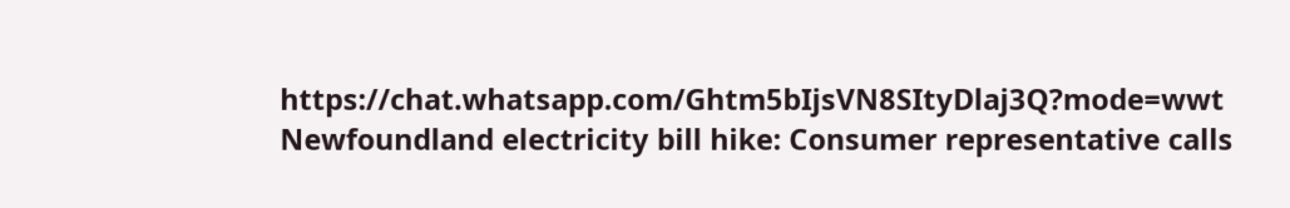https://chat.whatsapp.com/Ghtm5bIjsVN8SItyDlaj3Q?mode=wwt
Newfoundland electricity bill hike: Consumer representative calls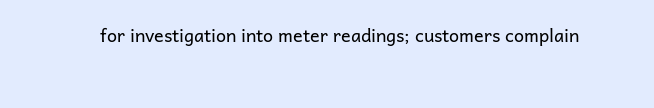for investigation into meter readings; customers complain